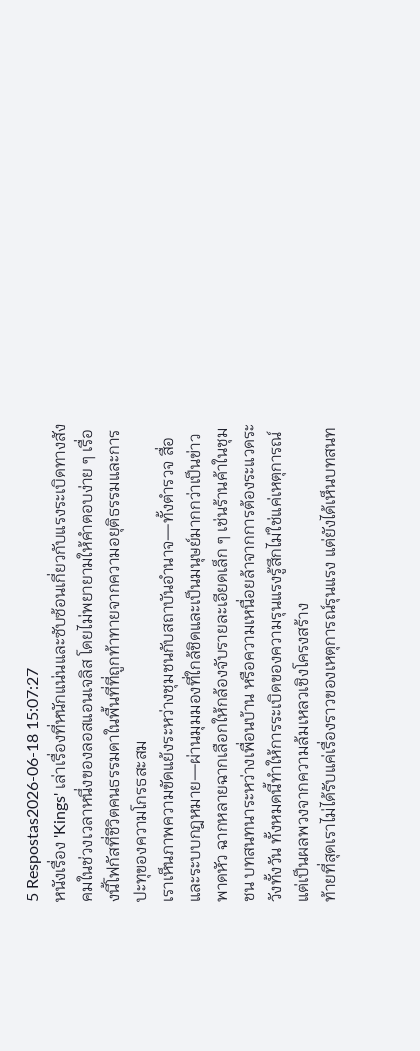5 Respostas2026-06-18 15:07:27
หนังเรื่อง 'Kings' เล่าเรื่องที่หนักแน่นและซับซ้อนเกี่ยวกับแรงระเบิดทางสังคมในช่วงเวลาหนึ่งของลอสแอนเจลิส โดยไม่พยายามให้คำตอบง่าย ๆ เรื่องนี้โฟกัสที่ชีวิตคนธรรมดาในพื้นที่ที่ถูกท้าทายจากความอยุติธรรมและการปะทุของความโกรธสะสม
เราเห็นภาพความขัดแย้งระหว่างชุมชนกับสถาบันอำนาจ—ทั้งตำรวจ สื่อ และระบบกฎหมาย—ผ่านมุมมองที่ใกล้ชิดและเป็นมนุษย์มากกว่าเป็นข่าวพาดหัว ฉากหลายฉากเลือกให้กล้องจับรายละเอียดเล็ก ๆ เช่นร้านค้าในชุมชน บทสนทนาระหว่างเพื่อนบ้าน หรือความเหนื่อยล้าจากการต้องระแวดระวังทั้งวัน ทั้งหมดนี้ทำให้การระเบิดของความรุนแรงรู้สึกไม่ใช่แค่เหตุการณ์ แต่เป็นผลพวงจากความล้มเหลวเชิงโครงสร้าง
ท้ายที่สุดเราไม่ได้รับแค่เรื่องราวของเหตุการณ์รุนแรง แต่ยังได้เห็นบทสนท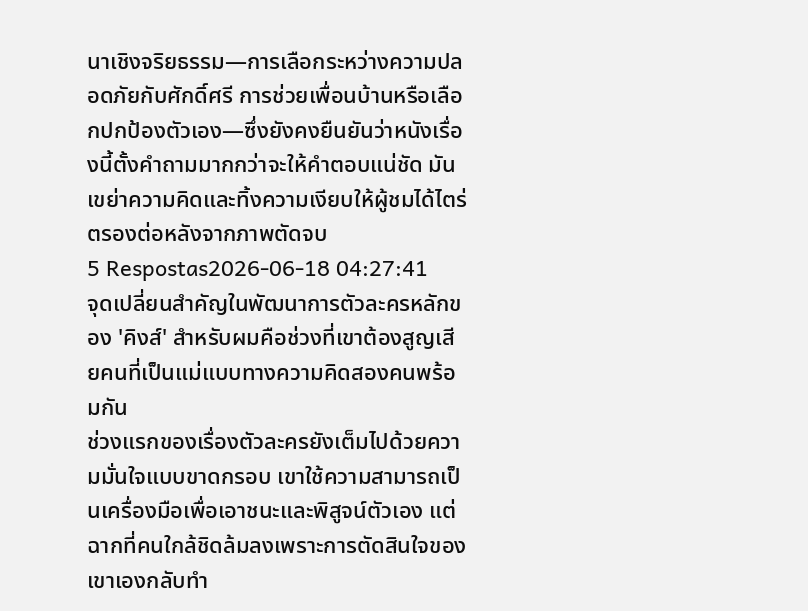นาเชิงจริยธรรม—การเลือกระหว่างความปลอดภัยกับศักดิ์ศรี การช่วยเพื่อนบ้านหรือเลือกปกป้องตัวเอง—ซึ่งยังคงยืนยันว่าหนังเรื่องนี้ตั้งคำถามมากกว่าจะให้คำตอบแน่ชัด มันเขย่าความคิดและทิ้งความเงียบให้ผู้ชมได้ไตร่ตรองต่อหลังจากภาพตัดจบ
5 Respostas2026-06-18 04:27:41
จุดเปลี่ยนสำคัญในพัฒนาการตัวละครหลักของ 'คิงส์' สำหรับผมคือช่วงที่เขาต้องสูญเสียคนที่เป็นแม่แบบทางความคิดสองคนพร้อมกัน
ช่วงแรกของเรื่องตัวละครยังเต็มไปด้วยความมั่นใจแบบขาดกรอบ เขาใช้ความสามารถเป็นเครื่องมือเพื่อเอาชนะและพิสูจน์ตัวเอง แต่ฉากที่คนใกล้ชิดล้มลงเพราะการตัดสินใจของเขาเองกลับทำ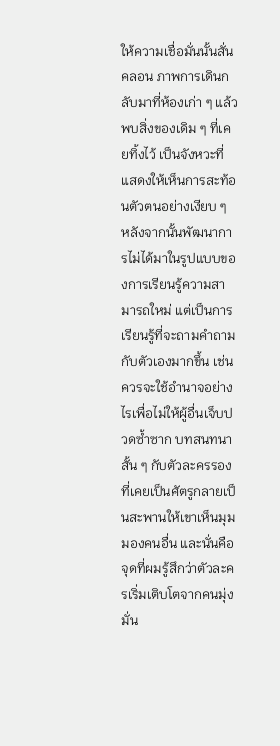ให้ความเชื่อมั่นนั้นสั่นคลอน ภาพการเดินกลับมาที่ห้องเก่า ๆ แล้วพบสิ่งของเดิม ๆ ที่เคยทิ้งไว้ เป็นจังหวะที่แสดงให้เห็นการสะท้อนตัวตนอย่างเงียบ ๆ
หลังจากนั้นพัฒนาการไม่ได้มาในรูปแบบของการเรียนรู้ความสามารถใหม่ แต่เป็นการเรียนรู้ที่จะถามคำถามกับตัวเองมากขึ้น เช่น ควรจะใช้อำนาจอย่างไรเพื่อไม่ให้ผู้อื่นเจ็บปวดซ้ำซาก บทสนทนาสั้น ๆ กับตัวละครรองที่เคยเป็นศัตรูกลายเป็นสะพานให้เขาเห็นมุมมองคนอื่น และนั่นคือจุดที่ผมรู้สึกว่าตัวละครเริ่มเติบโตจากคนมุ่งมั่น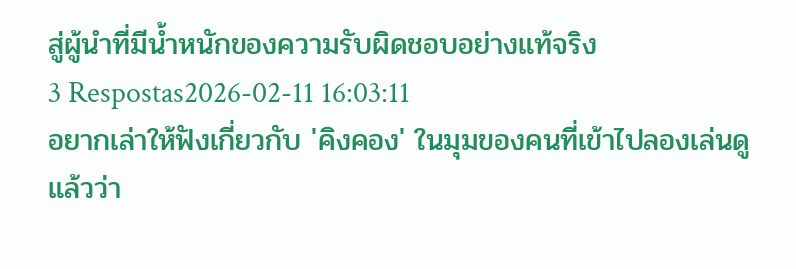สู่ผู้นำที่มีน้ำหนักของความรับผิดชอบอย่างแท้จริง
3 Respostas2026-02-11 16:03:11
อยากเล่าให้ฟังเกี่ยวกับ 'คิงคอง' ในมุมของคนที่เข้าไปลองเล่นดูแล้วว่า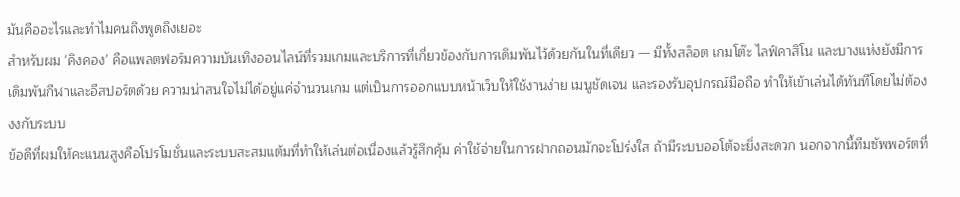มันคืออะไรและทำไมคนถึงพูดถึงเยอะ
สำหรับผม 'คิงคอง' คือแพลตฟอร์มความบันเทิงออนไลน์ที่รวมเกมและบริการที่เกี่ยวข้องกับการเดิมพันไว้ด้วยกันในที่เดียว — มีทั้งสล็อต เกมโต๊ะ ไลฟ์คาสิโน และบางแห่งยังมีการเดิมพันกีฬาและอีสปอร์ตด้วย ความน่าสนใจไม่ได้อยู่แค่จำนวนเกม แต่เป็นการออกแบบหน้าเว็บให้ใช้งานง่าย เมนูชัดเจน และรองรับอุปกรณ์มือถือ ทำให้เข้าเล่นได้ทันทีโดยไม่ต้องงงกับระบบ
ข้อดีที่ผมให้คะแนนสูงคือโปรโมชั่นและระบบสะสมแต้มที่ทำให้เล่นต่อเนื่องแล้วรู้สึกคุ้ม ค่าใช้จ่ายในการฝากถอนมักจะโปร่งใส ถ้ามีระบบออโต้จะยิ่งสะดวก นอกจากนี้ทีมซัพพอร์ตที่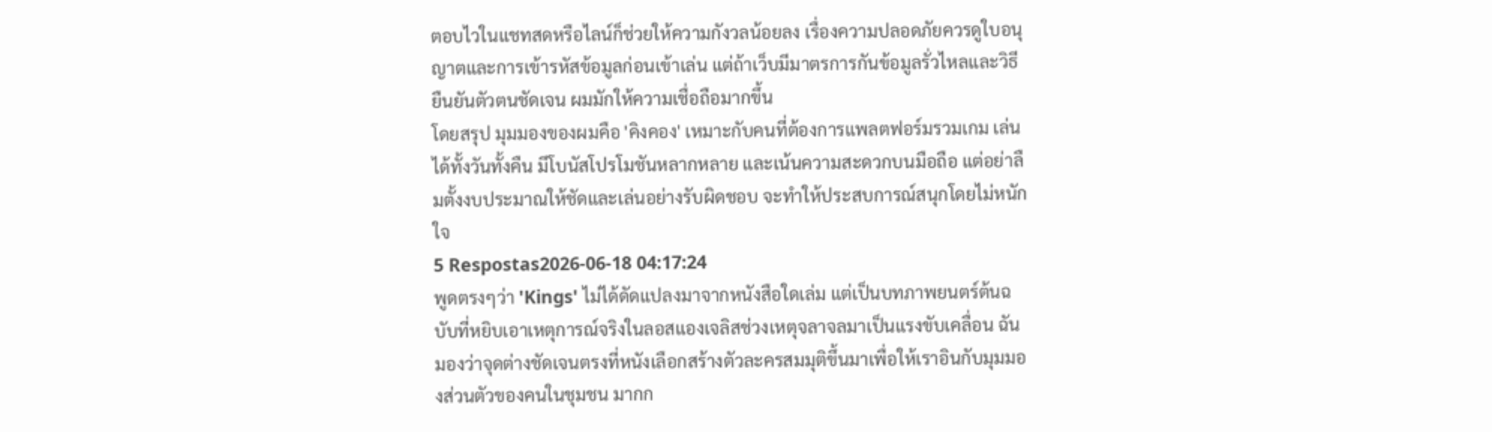ตอบไวในแชทสดหรือไลน์ก็ช่วยให้ความกังวลน้อยลง เรื่องความปลอดภัยควรดูใบอนุญาตและการเข้ารหัสข้อมูลก่อนเข้าเล่น แต่ถ้าเว็บมีมาตรการกันข้อมูลรั่วไหลและวิธียืนยันตัวตนชัดเจน ผมมักให้ความเชื่อถือมากขึ้น
โดยสรุป มุมมองของผมคือ 'คิงคอง' เหมาะกับคนที่ต้องการแพลตฟอร์มรวมเกม เล่นได้ทั้งวันทั้งคืน มีโบนัสโปรโมชันหลากหลาย และเน้นความสะดวกบนมือถือ แต่อย่าลืมตั้งงบประมาณให้ชัดและเล่นอย่างรับผิดชอบ จะทำให้ประสบการณ์สนุกโดยไม่หนักใจ
5 Respostas2026-06-18 04:17:24
พูดตรงๆว่า 'Kings' ไม่ได้ดัดแปลงมาจากหนังสือใดเล่ม แต่เป็นบทภาพยนตร์ต้นฉบับที่หยิบเอาเหตุการณ์จริงในลอสแองเจลิสช่วงเหตุจลาจลมาเป็นแรงขับเคลื่อน ฉันมองว่าจุดต่างชัดเจนตรงที่หนังเลือกสร้างตัวละครสมมุติขึ้นมาเพื่อให้เราอินกับมุมมองส่วนตัวของคนในชุมชน มากก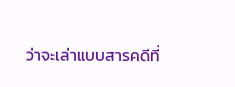ว่าจะเล่าแบบสารคดีที่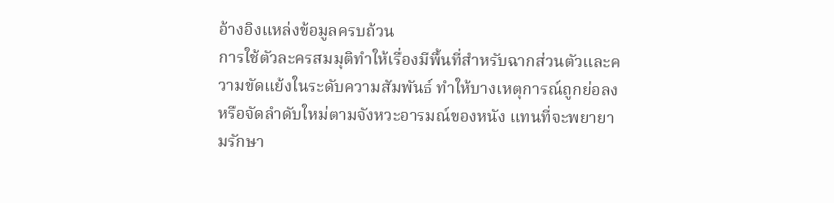อ้างอิงแหล่งข้อมูลครบถ้วน
การใช้ตัวละครสมมุติทำให้เรื่องมีพื้นที่สำหรับฉากส่วนตัวและความขัดแย้งในระดับความสัมพันธ์ ทำให้บางเหตุการณ์ถูกย่อลงหรือจัดลำดับใหม่ตามจังหวะอารมณ์ของหนัง แทนที่จะพยายามรักษา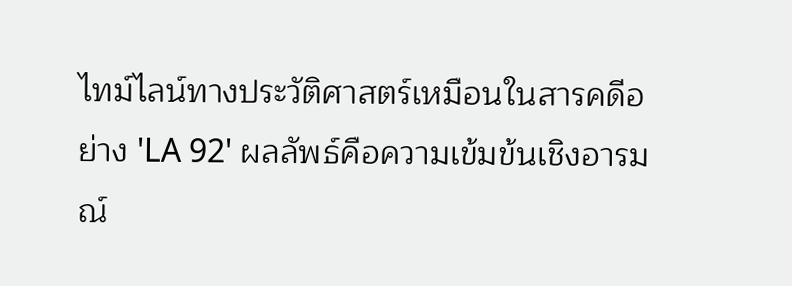ไทม์ไลน์ทางประวัติศาสตร์เหมือนในสารคดีอย่าง 'LA 92' ผลลัพธ์คือความเข้มข้นเชิงอารมณ์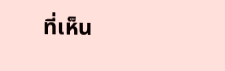ที่เห็น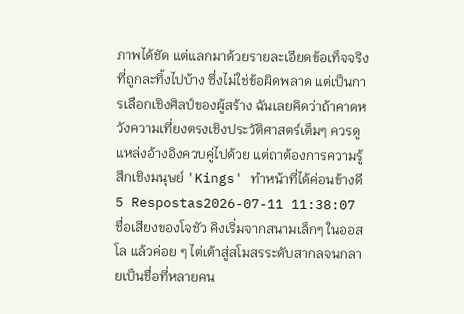ภาพได้ชัด แต่แลกมาด้วยรายละเอียดข้อเท็จจริงที่ถูกละทิ้งไปบ้าง ซึ่งไม่ใช่ข้อผิดพลาด แต่เป็นการเลือกเชิงศิลป์ของผู้สร้าง ฉันเลยคิดว่าถ้าคาดหวังความเที่ยงตรงเชิงประวัติศาสตร์เต็มๆ ควรดูแหล่งอ้างอิงควบคู่ไปด้วย แต่ถาต้องการความรู้สึกเชิงมนุษย์ 'Kings' ทำหน้าที่ได้ค่อนข้างดี
5 Respostas2026-07-11 11:38:07
ชื่อเสียงของโจชัว คิงเริ่มจากสนามเล็กๆ ในออสโล แล้วค่อย ๆ ไต่เต้าสู่สโมสรระดับสากลจนกลายเป็นชื่อที่หลายคน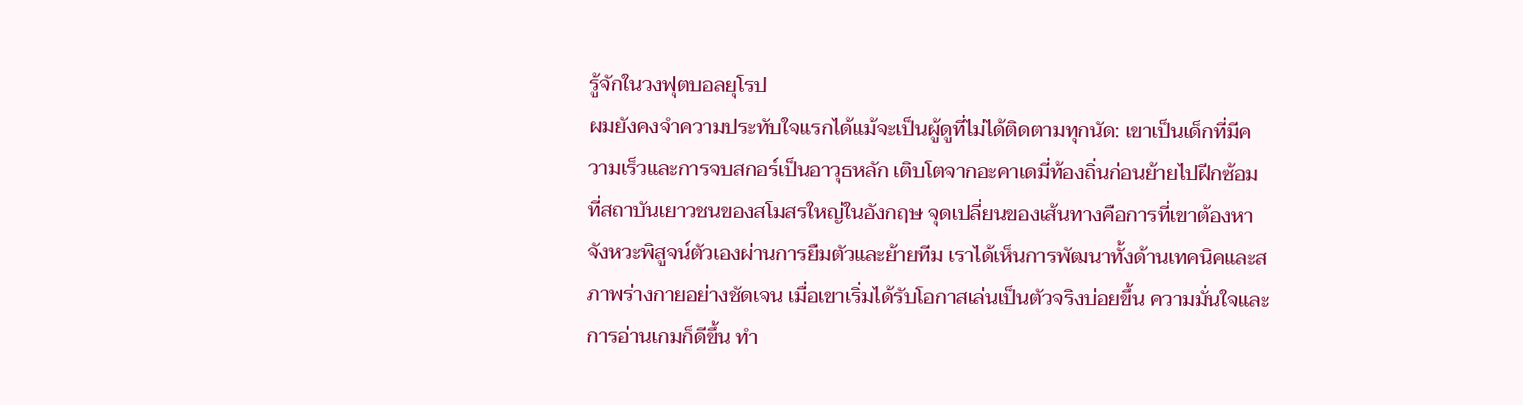รู้จักในวงฟุตบอลยุโรป
ผมยังคงจำความประทับใจแรกได้แม้จะเป็นผู้ดูที่ไม่ได้ติดตามทุกนัด: เขาเป็นเด็กที่มีความเร็วและการจบสกอร์เป็นอาวุธหลัก เติบโตจากอะคาเดมี่ท้องถิ่นก่อนย้ายไปฝีกซ้อมที่สถาบันเยาวชนของสโมสรใหญ่ในอังกฤษ จุดเปลี่ยนของเส้นทางคือการที่เขาต้องหาจังหวะพิสูจน์ตัวเองผ่านการยืมตัวและย้ายทีม เราได้เห็นการพัฒนาทั้งด้านเทคนิคและสภาพร่างกายอย่างชัดเจน เมื่อเขาเริ่มได้รับโอกาสเล่นเป็นตัวจริงบ่อยขึ้น ความมั่นใจและการอ่านเกมก็ดีขึ้น ทำ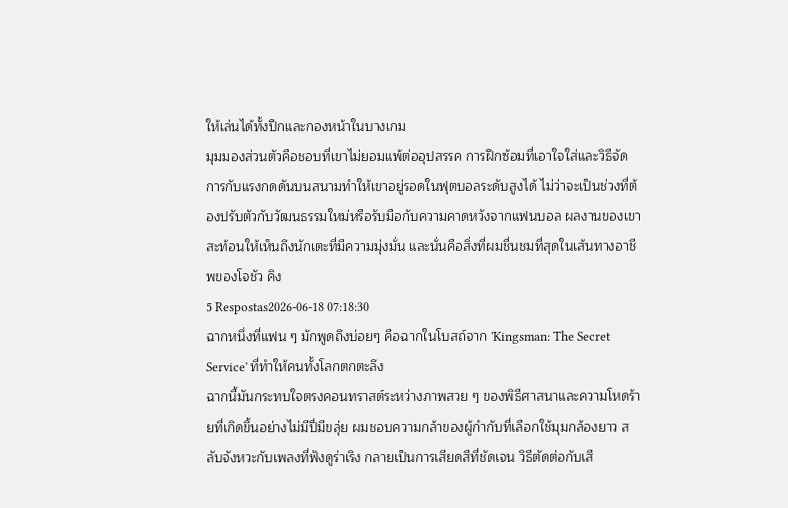ให้เล่นได้ทั้งปีกและกองหน้าในบางเกม
มุมมองส่วนตัวคือชอบที่เขาไม่ยอมแพ้ต่ออุปสรรค การฝึกซ้อมที่เอาใจใส่และวิธีจัดการกับแรงกดดันบนสนามทำให้เขาอยู่รอดในฟุตบอลระดับสูงได้ ไม่ว่าจะเป็นช่วงที่ต้องปรับตัวกับวัฒนธรรมใหม่หรือรับมือกับความคาดหวังจากแฟนบอล ผลงานของเขาสะท้อนให้เห็นถึงนักเตะที่มีความมุ่งมั่น และนั่นคือสิ่งที่ผมชื่นชมที่สุดในเส้นทางอาชีพของโจชัว คิง
5 Respostas2026-06-18 07:18:30
ฉากหนึ่งที่แฟน ๆ มักพูดถึงบ่อยๆ คือฉากในโบสถ์จาก 'Kingsman: The Secret Service' ที่ทำให้คนทั้งโลกตกตะลึง
ฉากนี้มันกระทบใจตรงคอนทราสต์ระหว่างภาพสวย ๆ ของพิธีศาสนาและความโหดร้ายที่เกิดขึ้นอย่างไม่มีปี่มีขลุ่ย ผมชอบความกล้าของผู้กำกับที่เลือกใช้มุมกล้องยาว สลับจังหวะกับเพลงที่ฟังดูร่าเริง กลายเป็นการเสียดสีที่ชัดเจน วิธีตัดต่อกับเสี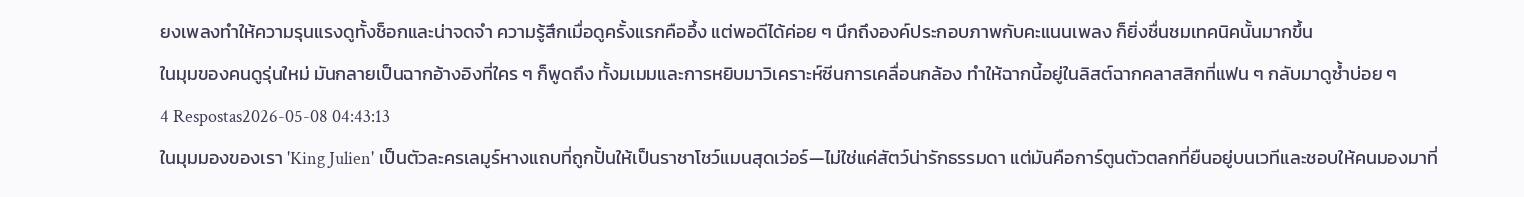ยงเพลงทำให้ความรุนแรงดูทั้งช็อกและน่าจดจำ ความรู้สึกเมื่อดูครั้งแรกคืออึ้ง แต่พอดีได้ค่อย ๆ นึกถึงองค์ประกอบภาพกับคะแนนเพลง ก็ยิ่งชื่นชมเทคนิคนั้นมากขึ้น
ในมุมของคนดูรุ่นใหม่ มันกลายเป็นฉากอ้างอิงที่ใคร ๆ ก็พูดถึง ทั้งมเมมและการหยิบมาวิเคราะห์ซีนการเคลื่อนกล้อง ทำให้ฉากนี้อยู่ในลิสต์ฉากคลาสสิกที่แฟน ๆ กลับมาดูซ้ำบ่อย ๆ
4 Respostas2026-05-08 04:43:13
ในมุมมองของเรา 'King Julien' เป็นตัวละครเลมูร์หางแถบที่ถูกปั้นให้เป็นราชาโชว์แมนสุดเว่อร์—ไม่ใช่แค่สัตว์น่ารักธรรมดา แต่มันคือการ์ตูนตัวตลกที่ยืนอยู่บนเวทีและชอบให้คนมองมาที่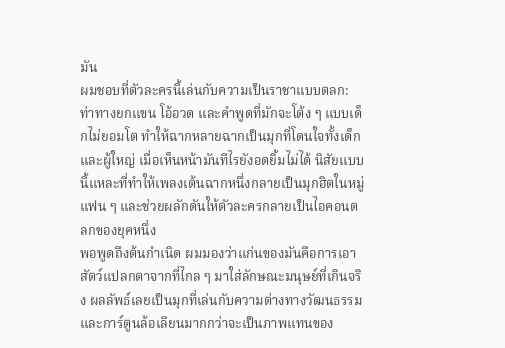มัน
ผมชอบที่ตัวละครนี้เล่นกับความเป็นราชาแบบตลก: ท่าทางยกแขน โอ้อวด และคำพูดที่มักจะโต้ง ๆ แบบเด็กไม่ยอมโต ทำให้ฉากหลายฉากเป็นมุกที่โดนใจทั้งเด็กและผู้ใหญ่ เมื่อเห็นหน้ามันทีไรยังอดยิ้มไม่ได้ นิสัยแบบนี้แหละที่ทำให้เพลงเต้นฉากหนึ่งกลายเป็นมุกฮิตในหมู่แฟน ๆ และช่วยผลักดันให้ตัวละครกลายเป็นไอคอนตลกของยุคหนึ่ง
พอพูดถึงต้นกำเนิด ผมมองว่าแก่นของมันคือการเอาสัตว์แปลกตาจากที่ไกล ๆ มาใส่ลักษณะมนุษย์ที่เกินจริง ผลลัพธ์เลยเป็นมุกที่เล่นกับความต่างทางวัฒนธรรมและการ์ตูนล้อเลียนมากกว่าจะเป็นภาพแทนของ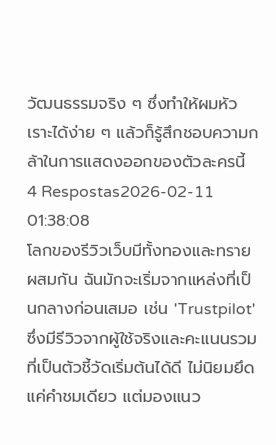วัฒนธรรมจริง ๆ ซึ่งทำให้ผมหัวเราะได้ง่าย ๆ แล้วก็รู้สึกชอบความกล้าในการแสดงออกของตัวละครนี้
4 Respostas2026-02-11 01:38:08
โลกของรีวิวเว็บมีทั้งทองและทรายผสมกัน ฉันมักจะเริ่มจากแหล่งที่เป็นกลางก่อนเสมอ เช่น 'Trustpilot' ซึ่งมีรีวิวจากผู้ใช้จริงและคะแนนรวมที่เป็นตัวชี้วัดเริ่มต้นได้ดี ไม่นิยมยึดแค่คำชมเดียว แต่มองแนว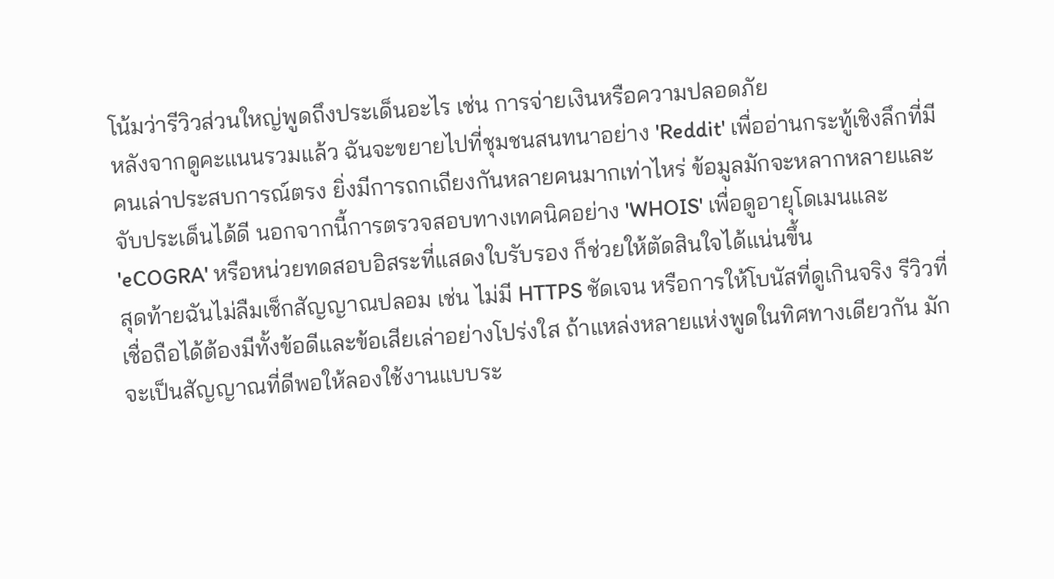โน้มว่ารีวิวส่วนใหญ่พูดถึงประเด็นอะไร เช่น การจ่ายเงินหรือความปลอดภัย
หลังจากดูคะแนนรวมแล้ว ฉันจะขยายไปที่ชุมชนสนทนาอย่าง 'Reddit' เพื่ออ่านกระทู้เชิงลึกที่มีคนเล่าประสบการณ์ตรง ยิ่งมีการถกเถียงกันหลายคนมากเท่าไหร่ ข้อมูลมักจะหลากหลายและจับประเด็นได้ดี นอกจากนี้การตรวจสอบทางเทคนิคอย่าง 'WHOIS' เพื่อดูอายุโดเมนและ 'eCOGRA' หรือหน่วยทดสอบอิสระที่แสดงใบรับรอง ก็ช่วยให้ตัดสินใจได้แน่นขึ้น
สุดท้ายฉันไม่ลืมเช็กสัญญาณปลอม เช่น ไม่มี HTTPS ชัดเจน หรือการให้โบนัสที่ดูเกินจริง รีวิวที่เชื่อถือได้ต้องมีทั้งข้อดีและข้อเสียเล่าอย่างโปร่งใส ถ้าแหล่งหลายแห่งพูดในทิศทางเดียวกัน มักจะเป็นสัญญาณที่ดีพอให้ลองใช้งานแบบระ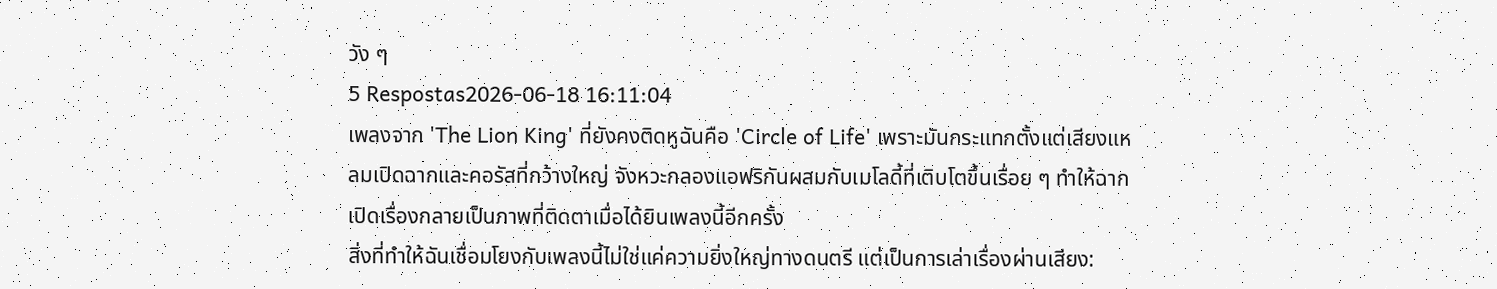วัง ๆ
5 Respostas2026-06-18 16:11:04
เพลงจาก 'The Lion King' ที่ยังคงติดหูฉันคือ 'Circle of Life' เพราะมันกระแทกตั้งแต่เสียงแหลมเปิดฉากและคอรัสที่กว้างใหญ่ จังหวะกลองแอฟริกันผสมกับเมโลดี้ที่เติบโตขึ้นเรื่อย ๆ ทำให้ฉากเปิดเรื่องกลายเป็นภาพที่ติดตาเมื่อได้ยินเพลงนี้อีกครั้ง
สิ่งที่ทำให้ฉันเชื่อมโยงกับเพลงนี้ไม่ใช่แค่ความยิ่งใหญ่ทางดนตรี แต่เป็นการเล่าเรื่องผ่านเสียง: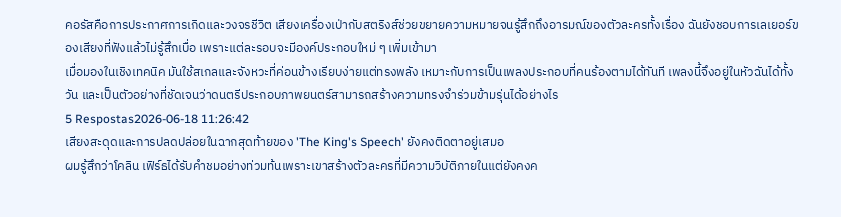คอรัสคือการประกาศการเกิดและวงจรชีวิต เสียงเครื่องเป่ากับสตริงส์ช่วยขยายความหมายจนรู้สึกถึงอารมณ์ของตัวละครทั้งเรื่อง ฉันยังชอบการเลเยอร์ของเสียงที่ฟังแล้วไม่รู้สึกเบื่อ เพราะแต่ละรอบจะมีองค์ประกอบใหม่ ๆ เพิ่มเข้ามา
เมื่อมองในเชิงเทคนิค มันใช้สเกลและจังหวะที่ค่อนข้างเรียบง่ายแต่ทรงพลัง เหมาะกับการเป็นเพลงประกอบที่คนร้องตามได้ทันที เพลงนี้จึงอยู่ในหัวฉันได้ทั้งวัน และเป็นตัวอย่างที่ชัดเจนว่าดนตรีประกอบภาพยนตร์สามารถสร้างความทรงจำร่วมข้ามรุ่นได้อย่างไร
5 Respostas2026-06-18 11:26:42
เสียงสะดุดและการปลดปล่อยในฉากสุดท้ายของ 'The King's Speech' ยังคงติดตาอยู่เสมอ
ผมรู้สึกว่าโคลิน เฟิร์ธได้รับคำชมอย่างท่วมท้นเพราะเขาสร้างตัวละครที่มีความวิบัติภายในแต่ยังคงค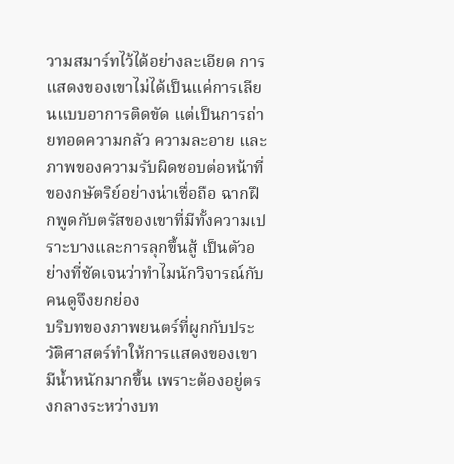วามสมาร์ทไว้ได้อย่างละเอียด การแสดงของเขาไม่ได้เป็นแค่การเลียนแบบอาการติดขัด แต่เป็นการถ่ายทอดความกลัว ความละอาย และภาพของความรับผิดชอบต่อหน้าที่ของกษัตริย์อย่างน่าเชื่อถือ ฉากฝึกพูดกับตรัสของเขาที่มีทั้งความเปราะบางและการลุกขึ้นสู้ เป็นตัวอย่างที่ชัดเจนว่าทำไมนักวิจารณ์กับคนดูจึงยกย่อง
บริบทของภาพยนตร์ที่ผูกกับประวัติศาสตร์ทำให้การแสดงของเขามีน้ำหนักมากขึ้น เพราะต้องอยู่ตรงกลางระหว่างบท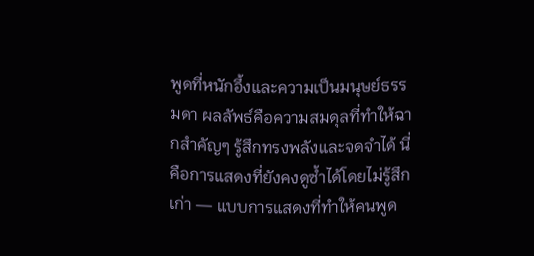พูดที่หนักอึ้งและความเป็นมนุษย์ธรรมดา ผลลัพธ์คือความสมดุลที่ทำให้ฉากสำคัญๆ รู้สึกทรงพลังและจดจำได้ นี่คือการแสดงที่ยังคงดูซ้ำได้โดยไม่รู้สึกเก่า — แบบการแสดงที่ทำให้คนพูด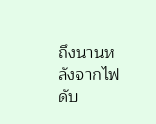ถึงนานหลังจากไฟดับ